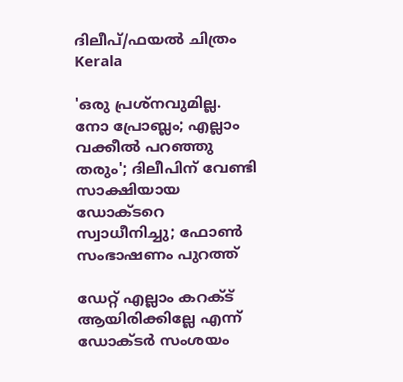ദിലീപ്/ഫയല്‍ ചിത്രം
Kerala

'ഒരു പ്രശ്‌നവുമില്ല. നോ പ്രോബ്ലം; എല്ലാം വക്കീല്‍ പറഞ്ഞു തരും'; ദിലീപിന് വേണ്ടി സാക്ഷിയായ ഡോക്ടറെ സ്വാധീനിച്ചു; ഫോണ്‍ സംഭാഷണം പുറത്ത്

ഡേറ്റ് എല്ലാം കറക്ട് ആയിരിക്കില്ലേ എന്ന് ഡോക്ടര്‍ സംശയം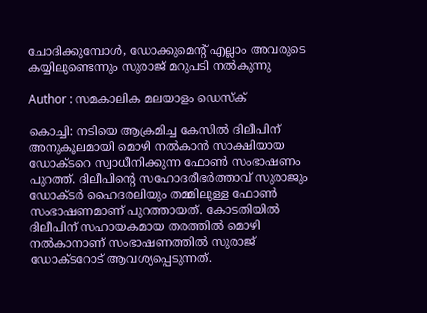ചോദിക്കുമ്പോള്‍, ഡോക്കുമെന്റ് എല്ലാം അവരുടെ കയ്യിലുണ്ടെന്നും സുരാജ് മറുപടി നല്‍കുന്നു

Author : സമകാലിക മലയാളം ഡെസ്ക്

കൊച്ചി: നടിയെ ആക്രമിച്ച കേസില്‍ ദിലീപിന് അനുകൂലമായി മൊഴി നല്‍കാന്‍ സാക്ഷിയായ ഡോക്ടറെ സ്വാധീനിക്കുന്ന ഫോണ്‍ സംഭാഷണം പുറത്ത്. ദിലീപിന്റെ സഹോദരീഭര്‍ത്താവ് സുരാജും ഡോക്ടര്‍ ഹൈദരലിയും തമ്മിലുള്ള ഫോണ്‍ സംഭാഷണമാണ് പുറത്തായത്. കോടതിയില്‍ ദിലീപിന് സഹായകമായ തരത്തില്‍ മൊഴി നല്‍കാനാണ് സംഭാഷണത്തില്‍ സുരാജ് ഡോക്ടറോട് ആവശ്യപ്പെടുന്നത്.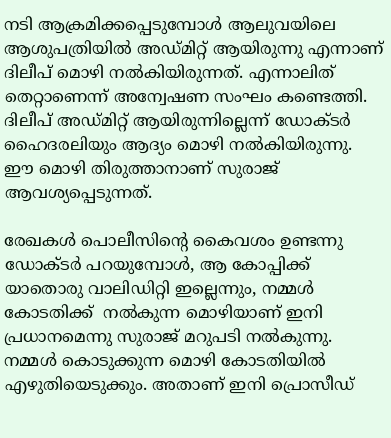നടി ആക്രമിക്കപ്പെടുമ്പോള്‍ ആലുവയിലെ ആശുപത്രിയില്‍ അഡ്മിറ്റ് ആയിരുന്നു എന്നാണ് ദിലീപ് മൊഴി നല്‍കിയിരുന്നത്. എന്നാലിത് തെറ്റാണെന്ന് അന്വേഷണ സംഘം കണ്ടെത്തി. ദിലീപ് അഡ്മിറ്റ് ആയിരുന്നില്ലെന്ന് ഡോക്ടര്‍ ഹൈദരലിയും ആദ്യം മൊഴി നല്‍കിയിരുന്നു. ഈ മൊഴി തിരുത്താനാണ് സുരാജ് ആവശ്യപ്പെടുന്നത്.

രേഖകള്‍ പൊലീസിന്റെ കൈവശം ഉണ്ടന്നു ഡോക്ടര്‍ പറയുമ്പോള്‍, ആ കോപ്പിക്ക് യാതൊരു വാലിഡിറ്റി ഇല്ലെന്നും, നമ്മള്‍ കോടതിക്ക്  നല്‍കുന്ന മൊഴിയാണ് ഇനി പ്രധാനമെന്നു സുരാജ് മറുപടി നല്‍കുന്നു. നമ്മള്‍ കൊടുക്കുന്ന മൊഴി കോടതിയില്‍ എഴുതിയെടുക്കും. അതാണ് ഇനി പ്രൊസീഡ്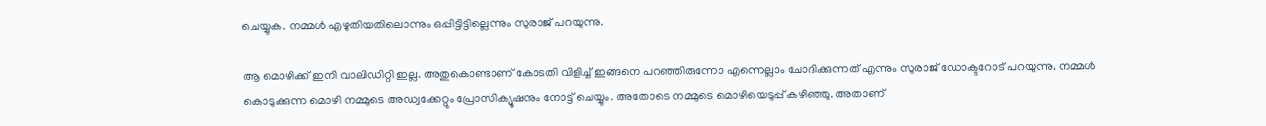ചെയ്യുക. നമ്മള്‍ എഴുതിയതിലൊന്നും ഒപ്പിട്ടിട്ടില്ലെന്നും സുരാജ് പറയുന്നു.

ആ മൊഴിക്ക് ഇനി വാലിഡിറ്റി ഇല്ല. അതുകൊണ്ടാണ് കോടതി വിളിച്ച് ഇങ്ങനെ പറഞ്ഞിരുന്നോ എന്നെല്ലാം ചോദിക്കുന്നത് എന്നും സുരാജ് ഡോക്ടറോട് പറയുന്നു. നമ്മള്‍ കൊടുക്കുന്ന മൊഴി നമ്മുടെ അഡ്വക്കേറ്റും പ്രോസിക്യൂഷനും നോട്ട് ചെയ്യും. അതോടെ നമ്മുടെ മൊഴിയെടുപ്പ് കഴിഞ്ഞു. അതാണ്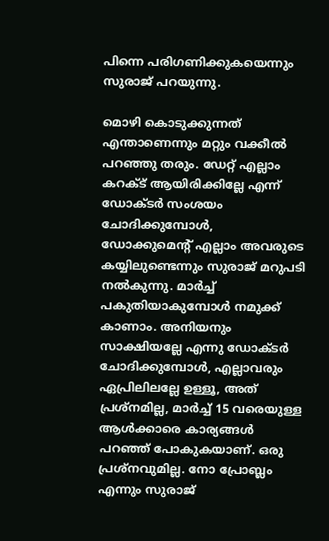പിന്നെ പരിഗണിക്കുകയെന്നും സുരാജ് പറയുന്നു.

മൊഴി കൊടുക്കുന്നത് എന്താണെന്നും മറ്റും വക്കീല്‍ പറഞ്ഞു തരും. ഡേറ്റ് എല്ലാം കറക്ട് ആയിരിക്കില്ലേ എന്ന് ഡോക്ടര്‍ സംശയം ചോദിക്കുമ്പോള്‍, ഡോക്കുമെന്റ് എല്ലാം അവരുടെ കയ്യിലുണ്ടെന്നും സുരാജ് മറുപടി നല്‍കുന്നു. മാര്‍ച്ച് പകുതിയാകുമ്പോള്‍ നമുക്ക് കാണാം. അനിയനും സാക്ഷിയല്ലേ എന്നു ഡോക്ടര്‍ ചോദിക്കുമ്പോള്‍, എല്ലാവരും ഏപ്രിലിലല്ലേ ഉള്ളൂ, അത് പ്രശ്‌നമില്ല, മാര്‍ച്ച് 15 വരെയുള്ള ആള്‍ക്കാരെ കാര്യങ്ങള്‍ പറഞ്ഞ് പോകുകയാണ്. ഒരു പ്രശ്‌നവുമില്ല. നോ പ്രോബ്ലം എന്നും സുരാജ്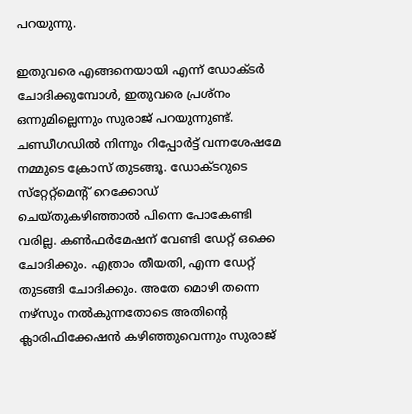പറയുന്നു.

ഇതുവരെ എങ്ങനെയായി എന്ന് ഡോക്ടര്‍ ചോദിക്കുമ്പോള്‍, ഇതുവരെ പ്രശ്‌നം ഒന്നുമില്ലെന്നും സുരാജ് പറയുന്നുണ്ട്. ചണ്ഡീഗഡില്‍ നിന്നും റിപ്പോര്‍ട്ട് വന്നശേഷമേ നമ്മുടെ ക്രോസ് തുടങ്ങൂ. ഡോക്ടറുടെ സ്‌റ്റേറ്റ്‌മെന്റ് റെക്കോഡ് ചെയ്തുകഴിഞ്ഞാല്‍ പിന്നെ പോകേണ്ടി വരില്ല. കണ്‍ഫര്‍മേഷന് വേണ്ടി ഡേറ്റ് ഒക്കെ ചോദിക്കും. എത്രാം തീയതി, എന്ന ഡേറ്റ് തുടങ്ങി ചോദിക്കും. അതേ മൊഴി തന്നെ നഴ്‌സും നല്‍കുന്നതോടെ അതിന്റെ ക്ലാരിഫിക്കേഷന്‍ കഴിഞ്ഞുവെന്നും സുരാജ്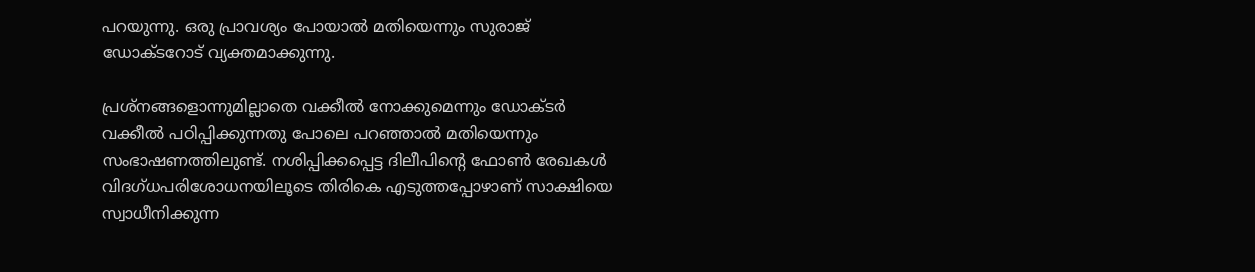പറയുന്നു. ഒരു പ്രാവശ്യം പോയാല്‍ മതിയെന്നും സുരാജ് ഡോക്ടറോട് വ്യക്തമാക്കുന്നു.

പ്രശ്‌നങ്ങളൊന്നുമില്ലാതെ വക്കീല്‍ നോക്കുമെന്നും ഡോക്ടര്‍ വക്കീല്‍ പഠിപ്പിക്കുന്നതു പോലെ പറഞ്ഞാല്‍ മതിയെന്നും സംഭാഷണത്തിലുണ്ട്. നശിപ്പിക്കപ്പെട്ട ദിലീപിന്റെ ഫോണ്‍ രേഖകള്‍ വിദഗ്ധപരിശോധനയിലൂടെ തിരികെ എടുത്തപ്പോഴാണ് സാക്ഷിയെ സ്വാധീനിക്കുന്ന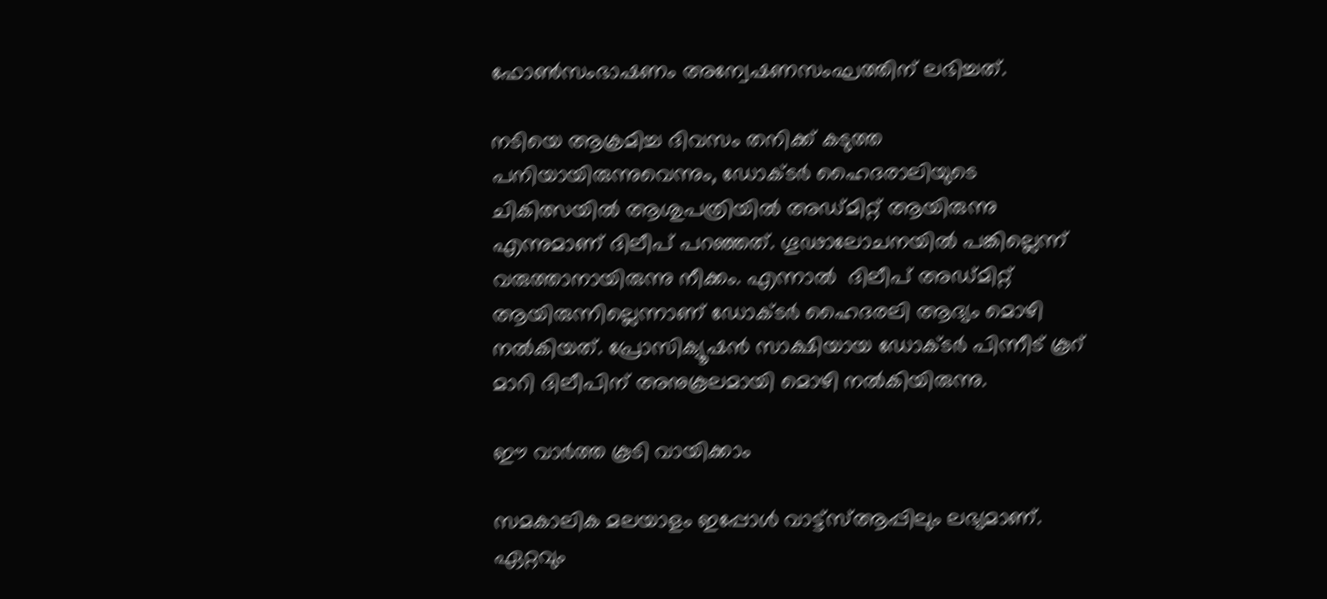ഫോണ്‍സംഭാഷണം അന്വേഷണസംഘത്തിന് ലഭിച്ചത്.

നടിയെ ആക്രമിച്ച ദിവസം തനിക്ക് കടുത്ത പനിയായിരുന്നുവെന്നും, ഡോക്ടര്‍ ഹൈദരാലിയുടെ ചികിത്സയില്‍ ആശുപത്രിയില്‍ അഡ്മിറ്റ് ആയിരുന്നു എന്നുമാണ് ദിലീപ് പറഞ്ഞത്. ഗൂഢാലോചനയില്‍ പങ്കില്ലെന്ന് വരുത്താനായിരുന്നു നീക്കം. എന്നാല്‍  ദിലീപ് അഡ്മിറ്റ് ആയിരുന്നില്ലെന്നാണ് ഡോക്ടര്‍ ഹൈദരലി ആദ്യം മൊഴി നല്‍കിയത്. പ്രോസിക്യൂഷന്‍ സാക്ഷിയായ ഡോക്ടര്‍ പിന്നീട് കൂറ് മാറി ദിലീപിന് അനുകൂലമായി മൊഴി നല്‍കിയിരുന്നു.

ഈ വാര്‍ത്ത കൂടി വായിക്കാം

സമകാലിക മലയാളം ഇപ്പോള്‍ വാട്ട്‌സ്ആപ്പിലും ലഭ്യമാണ്.
ഏറ്റവും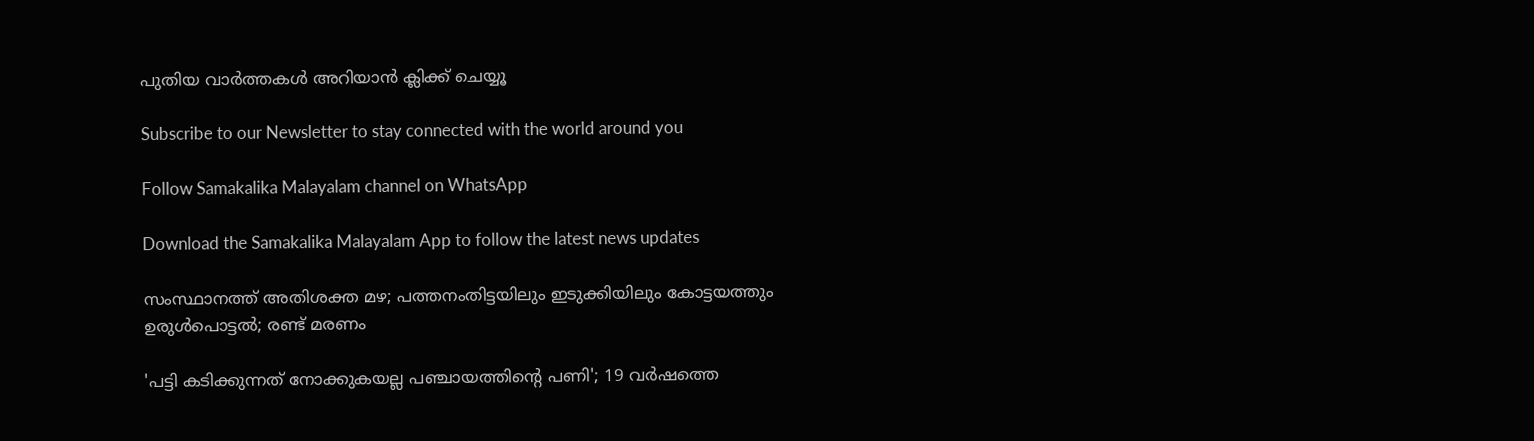പുതിയ വാര്‍ത്തകള്‍ അറിയാന്‍ ക്ലിക്ക് ചെയ്യൂ

Subscribe to our Newsletter to stay connected with the world around you

Follow Samakalika Malayalam channel on WhatsApp

Download the Samakalika Malayalam App to follow the latest news updates

സംസ്ഥാനത്ത് അതിശക്ത മഴ; പത്തനംതിട്ടയിലും ഇടുക്കിയിലും കോട്ടയത്തും ഉരുള്‍പൊട്ടല്‍; രണ്ട് മരണം

'പട്ടി കടിക്കുന്നത് നോക്കുകയല്ല പഞ്ചായത്തിന്റെ പണി'; 19 വര്‍ഷത്തെ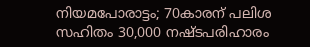നിയമപോരാട്ടം; 70കാരന് പലിശ സഹിതം 30,000 നഷ്ടപരിഹാരം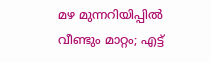മഴ മുന്നറിയിപ്പില്‍ വീണ്ടും മാറ്റം; എട്ട്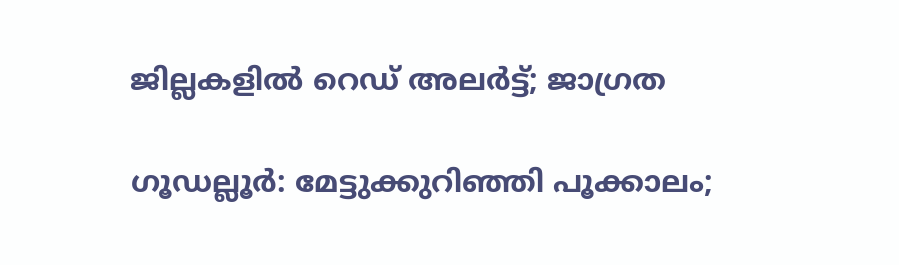ജില്ലകളില്‍ റെഡ് അലര്‍ട്ട്; ജാഗ്രത

ഗൂഡല്ലൂർ: മേട്ടുക്കുറിഞ്ഞി പൂക്കാലം;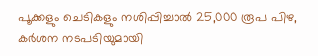പൂക്കളും ചെടികളും നശിപ്പിച്ചാൽ 25,000 രൂപ പിഴ, കർശന നടപടിയുമായി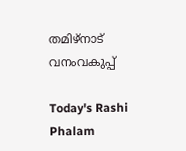തമിഴ്‌നാട് വനംവകുപ്പ്

Today's Rashi Phalam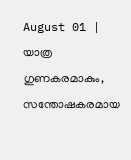August 01 | യാത്ര ഗുണകരമാകും, സന്തോഷകരമായ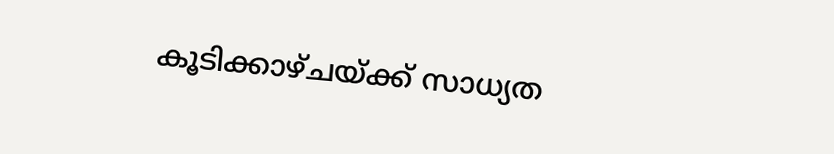കൂടിക്കാഴ്ചയ്ക്ക് സാധ്യത